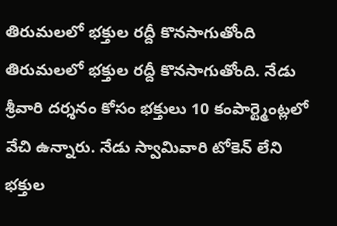తిరుమలలో భక్తుల రద్దీ కొనసాగుతోంది
తిరుమలలో భక్తుల రద్దీ కొనసాగుతోంది. నేడు శ్రీవారి దర్శనం కోసం భక్తులు 10 కంపార్ట్మెంట్లలో వేచి ఉన్నారు. నేడు స్వామివారి టోకెన్ లేని భక్తుల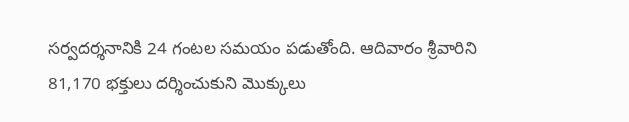సర్వదర్శనానికి 24 గంటల సమయం పడుతోంది. ఆదివారం శ్రీవారిని 81,170 భక్తులు దర్శించుకుని మొక్కులు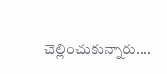చెల్లించుకున్నారు....